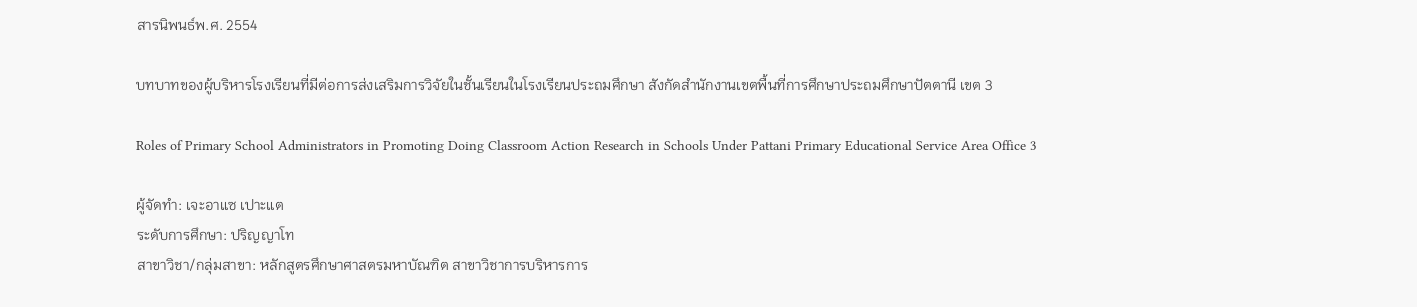สารนิพนธ์พ.ศ. 2554

บทบาทของผู้บริหารโรงเรียนที่มีต่อการส่งเสริมการวิจัยในชั้นเรียนในโรงเรียนประถมศึกษา สังกัดสำนักงานเขตพื้นที่การศึกษาประถมศึกษาปัตตานี เขต 3

Roles of Primary School Administrators in Promoting Doing Classroom Action Research in Schools Under Pattani Primary Educational Service Area Office 3

ผู้จัดทำ: เจะอาแซ เปาะแต
ระดับการศึกษา: ปริญญาโท
สาขาวิชา/กลุ่มสาขา: หลักสูตรศึกษาศาสตรมหาบัณฑิต สาขาวิชาการบริหารการ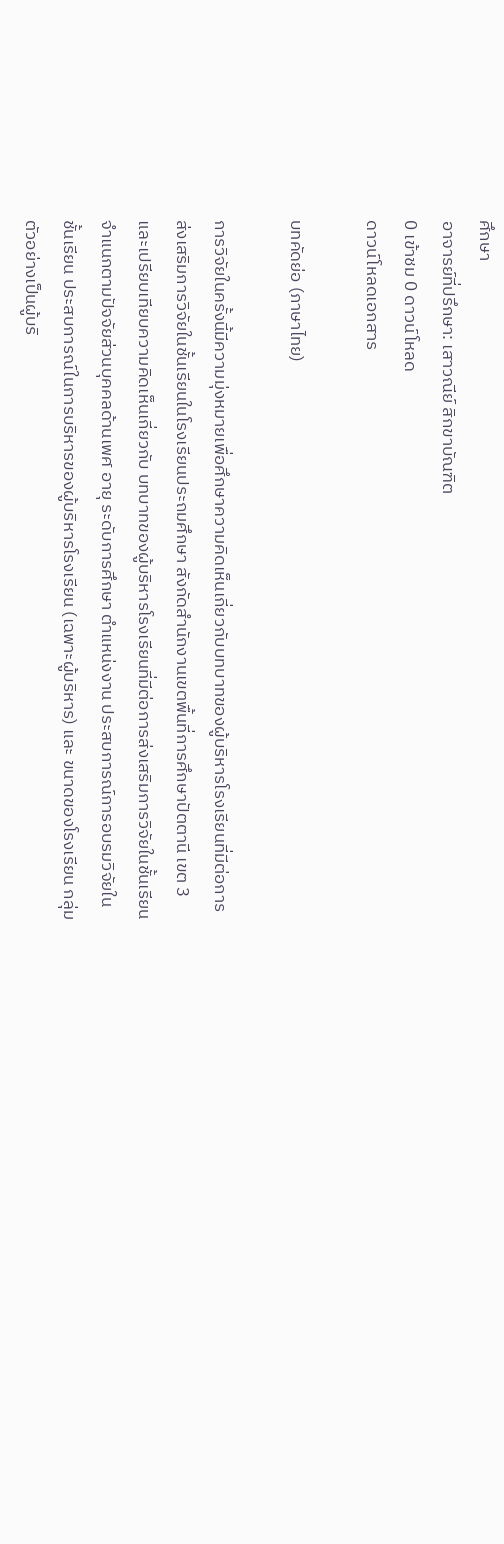ศึกษา
อาจารย์ที่ปรึกษา: เสาวณีย์ สิกขาบัณฑิต
0 เข้าชม 0 ดาวน์โหลด
ดาวน์โหลดเอกสาร

บทคัดย่อ (ภาษาไทย)

การวิจัยในครั้งนี้มีความมุ่งหมายเพื่อศึกษาความคิดเห็นเกี่ยวกับบทบาทของผู้บริหารโรงเรียนที่มีต่อการส่งเสริมการวิจัยในชั้นเรียนในโรงเรียนประถมศึกษา สังกัดสำนักงานเขตพื้นที่การศึกษาปัตตานี เขต 3 และเปรียบเทียบความคิดเห็นเกี่ยวกับ บทบาทของผู้บริหารโรงเรียนที่มีต่อการส่งเสริมการวิจัยในชั้นเรียน จำแนกตามปัจจัยส่วนบุคคลด้านเพศ อายุ ระดับการศึกษา ตำแหน่งงาน ประสบการณ์การอบรมวิจัยในชั้นเรียน ประสบการณ์ในการบริหารของผู้บริหารโรงเรียน (เฉพาะผู้บริหาร) และ ขนาดของโรงเรียน กลุ่มตัวอย่างเป็นผู้บริ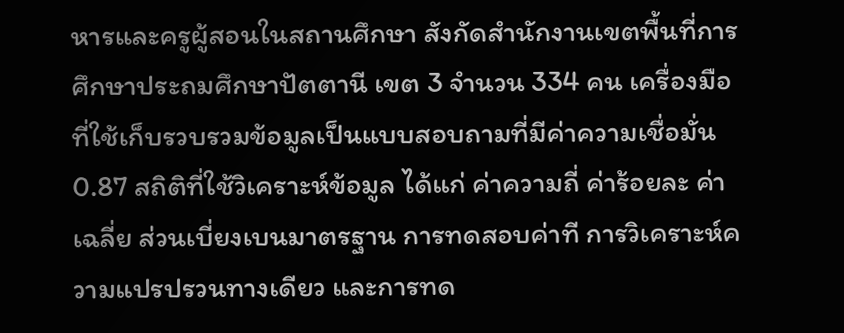หารและครูผู้สอนในสถานศึกษา สังกัดสำนักงานเขตพื้นที่การศึกษาประถมศึกษาปัตตานี เขต 3 จำนวน 334 คน เครื่องมือที่ใช้เก็บรวบรวมข้อมูลเป็นแบบสอบถามที่มีค่าความเชื่อมั่น 0.87 สถิติที่ใช้วิเคราะห์ข้อมูล ได้แก่ ค่าความถี่ ค่าร้อยละ ค่าเฉลี่ย ส่วนเบี่ยงเบนมาตรฐาน การทดสอบค่าที การวิเคราะห์ความแปรปรวนทางเดียว และการทด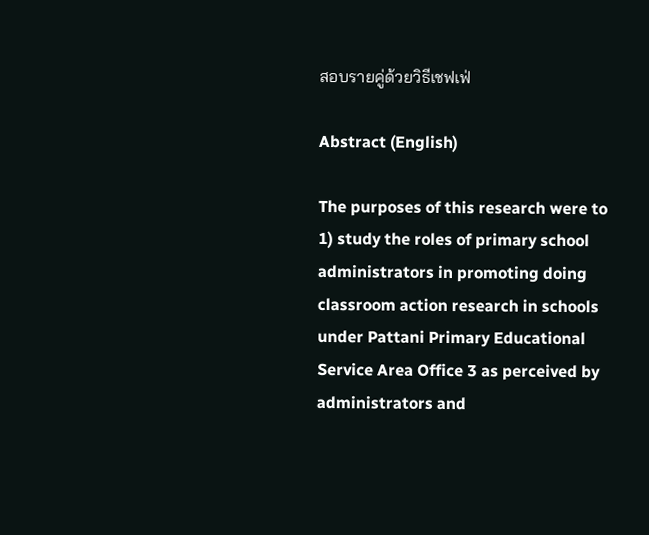สอบรายคู่ด้วยวิธีเชฟเฟ่

Abstract (English)

The purposes of this research were to 1) study the roles of primary school administrators in promoting doing classroom action research in schools under Pattani Primary Educational Service Area Office 3 as perceived by administrators and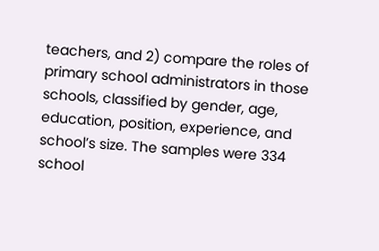teachers, and 2) compare the roles of primary school administrators in those schools, classified by gender, age, education, position, experience, and school’s size. The samples were 334 school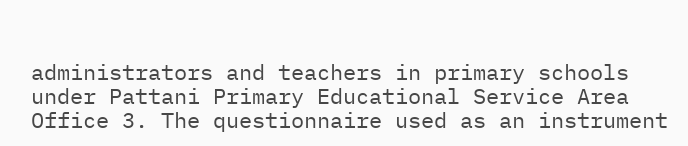administrators and teachers in primary schools under Pattani Primary Educational Service Area Office 3. The questionnaire used as an instrument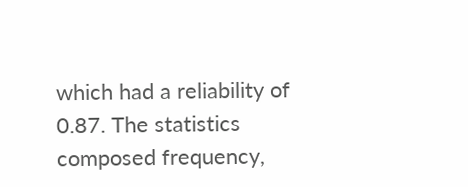which had a reliability of 0.87. The statistics composed frequency,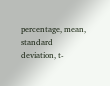percentage, mean, standard deviation, t-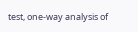test, one-way analysis of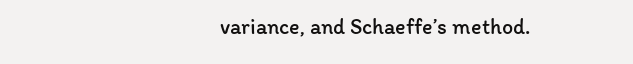variance, and Schaeffe’s method.